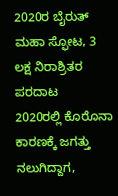2020ರ ಬೈರುತ್ ಮಹಾ ಸ್ಫೋಟ, 3 ಲಕ್ಷ ನಿರಾಶ್ರಿತರ ಪರದಾಟ
2020ರಲ್ಲಿ ಕೊರೊನಾ ಕಾರಣಕ್ಕೆ ಜಗತ್ತು ನಲುಗಿದ್ದಾಗ,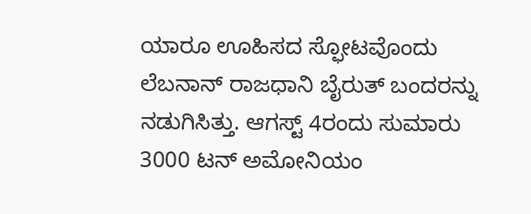ಯಾರೂ ಊಹಿಸದ ಸ್ಫೋಟವೊಂದು ಲೆಬನಾನ್ ರಾಜಧಾನಿ ಬೈರುತ್ ಬಂದರನ್ನು ನಡುಗಿಸಿತ್ತು. ಆಗಸ್ಟ್ 4ರಂದು ಸುಮಾರು 3000 ಟನ್ ಅಮೋನಿಯಂ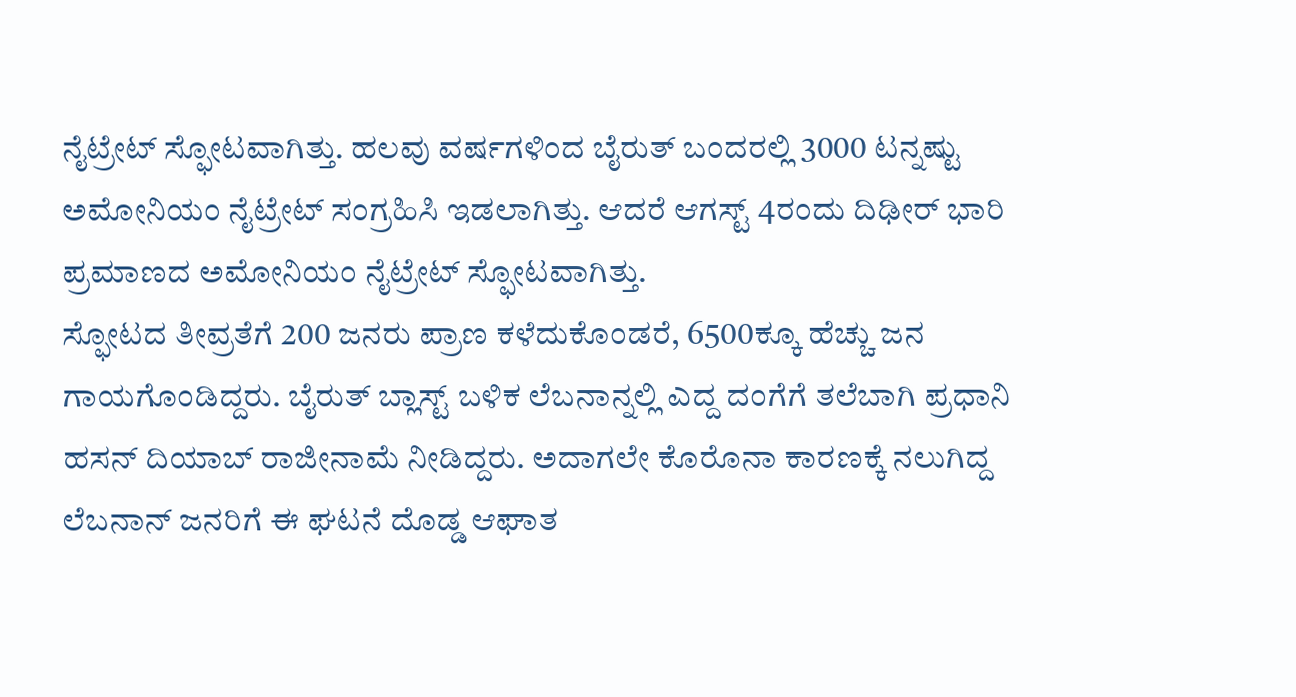ನೈಟ್ರೇಟ್ ಸ್ಫೋಟವಾಗಿತ್ತು. ಹಲವು ವರ್ಷಗಳಿಂದ ಬೈರುತ್ ಬಂದರಲ್ಲಿ 3000 ಟನ್ನಷ್ಟು ಅಮೋನಿಯಂ ನೈಟ್ರೇಟ್ ಸಂಗ್ರಹಿಸಿ ಇಡಲಾಗಿತ್ತು. ಆದರೆ ಆಗಸ್ಟ್ 4ರಂದು ದಿಢೀರ್ ಭಾರಿ ಪ್ರಮಾಣದ ಅಮೋನಿಯಂ ನೈಟ್ರೇಟ್ ಸ್ಫೋಟವಾಗಿತ್ತು.
ಸ್ಫೋಟದ ತೀವ್ರತೆಗೆ 200 ಜನರು ಪ್ರಾಣ ಕಳೆದುಕೊಂಡರೆ, 6500ಕ್ಕೂ ಹೆಚ್ಚು ಜನ ಗಾಯಗೊಂಡಿದ್ದರು. ಬೈರುತ್ ಬ್ಲಾಸ್ಟ್ ಬಳಿಕ ಲೆಬನಾನ್ನಲ್ಲಿ ಎದ್ದ ದಂಗೆಗೆ ತಲೆಬಾಗಿ ಪ್ರಧಾನಿ ಹಸನ್ ದಿಯಾಬ್ ರಾಜೀನಾಮೆ ನೀಡಿದ್ದರು. ಅದಾಗಲೇ ಕೊರೊನಾ ಕಾರಣಕ್ಕೆ ನಲುಗಿದ್ದ ಲೆಬನಾನ್ ಜನರಿಗೆ ಈ ಘಟನೆ ದೊಡ್ಡ ಆಘಾತ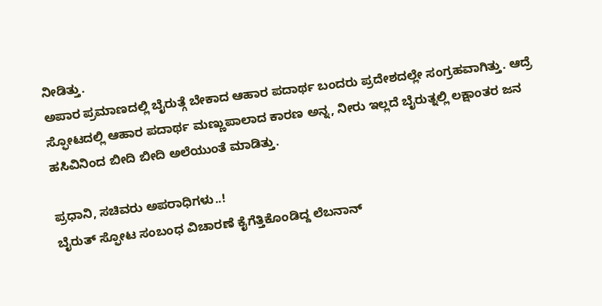ನೀಡಿತ್ತು.
ಅಪಾರ ಪ್ರಮಾಣದಲ್ಲಿ ಬೈರುತ್ಗೆ ಬೇಕಾದ ಆಹಾರ ಪದಾರ್ಥ ಬಂದರು ಪ್ರದೇಶದಲ್ಲೇ ಸಂಗ್ರಹವಾಗಿತ್ತು. ಆದ್ರೆ ಸ್ಫೋಟದಲ್ಲಿ ಆಹಾರ ಪದಾರ್ಥ ಮಣ್ಣುಪಾಲಾದ ಕಾರಣ ಅನ್ನ, ನೀರು ಇಲ್ಲದೆ ಬೈರುತ್ನಲ್ಲಿ ಲಕ್ಷಾಂತರ ಜನ ಹಸಿವಿನಿಂದ ಬೀದಿ ಬೀದಿ ಅಲೆಯುಂತೆ ಮಾಡಿತ್ತು.

ಪ್ರಧಾನಿ, ಸಚಿವರು ಅಪರಾಧಿಗಳು..!
ಬೈರುತ್ ಸ್ಫೋಟ ಸಂಬಂಧ ವಿಚಾರಣೆ ಕೈಗೆತ್ತಿಕೊಂಡಿದ್ದ ಲೆಬನಾನ್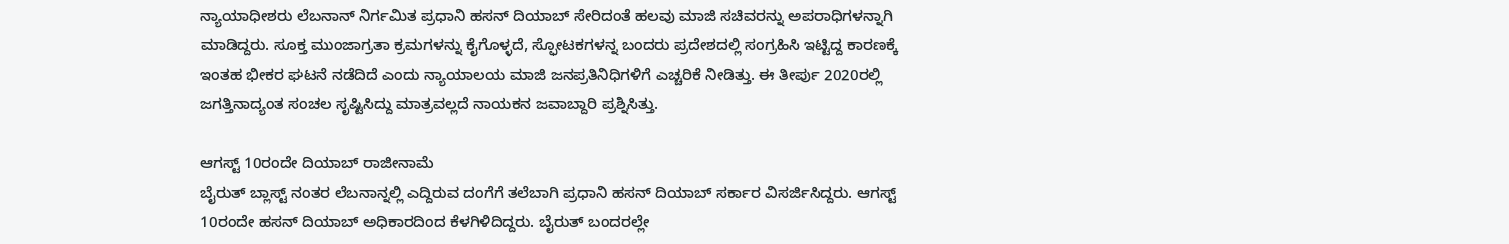ನ್ಯಾಯಾಧೀಶರು ಲೆಬನಾನ್ ನಿರ್ಗಮಿತ ಪ್ರಧಾನಿ ಹಸನ್ ದಿಯಾಬ್ ಸೇರಿದಂತೆ ಹಲವು ಮಾಜಿ ಸಚಿವರನ್ನು ಅಪರಾಧಿಗಳನ್ನಾಗಿ ಮಾಡಿದ್ದರು. ಸೂಕ್ತ ಮುಂಜಾಗ್ರತಾ ಕ್ರಮಗಳನ್ನು ಕೈಗೊಳ್ಳದೆ, ಸ್ಫೋಟಕಗಳನ್ನ ಬಂದರು ಪ್ರದೇಶದಲ್ಲಿ ಸಂಗ್ರಹಿಸಿ ಇಟ್ಟಿದ್ದ ಕಾರಣಕ್ಕೆ ಇಂತಹ ಭೀಕರ ಘಟನೆ ನಡೆದಿದೆ ಎಂದು ನ್ಯಾಯಾಲಯ ಮಾಜಿ ಜನಪ್ರತಿನಿಧಿಗಳಿಗೆ ಎಚ್ಚರಿಕೆ ನೀಡಿತ್ತು. ಈ ತೀರ್ಪು 2020ರಲ್ಲಿ ಜಗತ್ತಿನಾದ್ಯಂತ ಸಂಚಲ ಸೃಷ್ಟಿಸಿದ್ದು ಮಾತ್ರವಲ್ಲದೆ ನಾಯಕನ ಜವಾಬ್ದಾರಿ ಪ್ರಶ್ನಿಸಿತ್ತು.

ಆಗಸ್ಟ್ 10ರಂದೇ ದಿಯಾಬ್ ರಾಜೀನಾಮೆ
ಬೈರುತ್ ಬ್ಲಾಸ್ಟ್ ನಂತರ ಲೆಬನಾನ್ನಲ್ಲಿ ಎದ್ದಿರುವ ದಂಗೆಗೆ ತಲೆಬಾಗಿ ಪ್ರಧಾನಿ ಹಸನ್ ದಿಯಾಬ್ ಸರ್ಕಾರ ವಿಸರ್ಜಿಸಿದ್ದರು. ಆಗಸ್ಟ್ 10ರಂದೇ ಹಸನ್ ದಿಯಾಬ್ ಅಧಿಕಾರದಿಂದ ಕೆಳಗಿಳಿದಿದ್ದರು. ಬೈರುತ್ ಬಂದರಲ್ಲೇ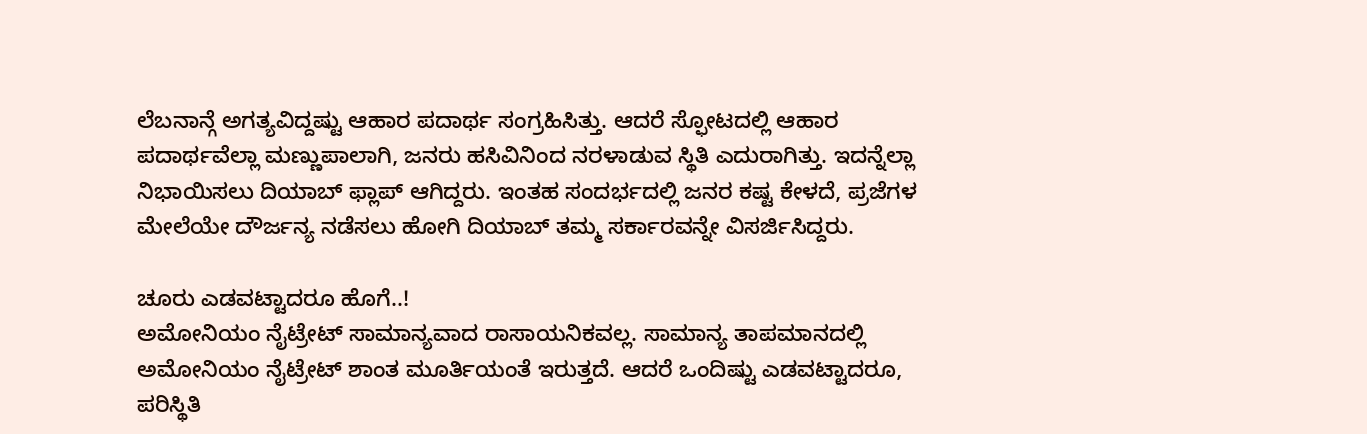ಲೆಬನಾನ್ಗೆ ಅಗತ್ಯವಿದ್ದಷ್ಟು ಆಹಾರ ಪದಾರ್ಥ ಸಂಗ್ರಹಿಸಿತ್ತು. ಆದರೆ ಸ್ಫೋಟದಲ್ಲಿ ಆಹಾರ ಪದಾರ್ಥವೆಲ್ಲಾ ಮಣ್ಣುಪಾಲಾಗಿ, ಜನರು ಹಸಿವಿನಿಂದ ನರಳಾಡುವ ಸ್ಥಿತಿ ಎದುರಾಗಿತ್ತು. ಇದನ್ನೆಲ್ಲಾ ನಿಭಾಯಿಸಲು ದಿಯಾಬ್ ಫ್ಲಾಪ್ ಆಗಿದ್ದರು. ಇಂತಹ ಸಂದರ್ಭದಲ್ಲಿ ಜನರ ಕಷ್ಟ ಕೇಳದೆ, ಪ್ರಜೆಗಳ ಮೇಲೆಯೇ ದೌರ್ಜನ್ಯ ನಡೆಸಲು ಹೋಗಿ ದಿಯಾಬ್ ತಮ್ಮ ಸರ್ಕಾರವನ್ನೇ ವಿಸರ್ಜಿಸಿದ್ದರು.

ಚೂರು ಎಡವಟ್ಟಾದರೂ ಹೊಗೆ..!
ಅಮೋನಿಯಂ ನೈಟ್ರೇಟ್ ಸಾಮಾನ್ಯವಾದ ರಾಸಾಯನಿಕವಲ್ಲ. ಸಾಮಾನ್ಯ ತಾಪಮಾನದಲ್ಲಿ ಅಮೋನಿಯಂ ನೈಟ್ರೇಟ್ ಶಾಂತ ಮೂರ್ತಿಯಂತೆ ಇರುತ್ತದೆ. ಆದರೆ ಒಂದಿಷ್ಟು ಎಡವಟ್ಟಾದರೂ, ಪರಿಸ್ಥಿತಿ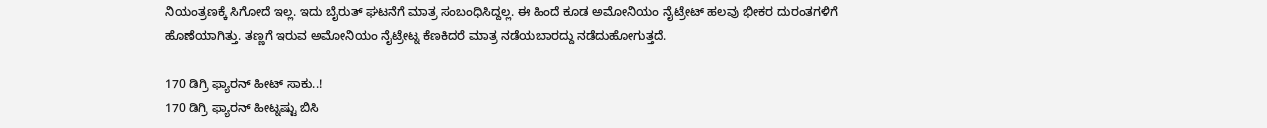ನಿಯಂತ್ರಣಕ್ಕೆ ಸಿಗೋದೆ ಇಲ್ಲ. ಇದು ಬೈರುತ್ ಘಟನೆಗೆ ಮಾತ್ರ ಸಂಬಂಧಿಸಿದ್ದಲ್ಲ. ಈ ಹಿಂದೆ ಕೂಡ ಅಮೋನಿಯಂ ನೈಟ್ರೇಟ್ ಹಲವು ಭೀಕರ ದುರಂತಗಳಿಗೆ ಹೊಣೆಯಾಗಿತ್ತು. ತಣ್ಣಗೆ ಇರುವ ಅಮೋನಿಯಂ ನೈಟ್ರೇಟ್ನ ಕೆಣಕಿದರೆ ಮಾತ್ರ ನಡೆಯಬಾರದ್ದು ನಡೆದುಹೋಗುತ್ತದೆ.

170 ಡಿಗ್ರಿ ಫ್ಯಾರನ್ ಹೀಟ್ ಸಾಕು..!
170 ಡಿಗ್ರಿ ಫ್ಯಾರನ್ ಹೀಟ್ನಷ್ಟು ಬಿಸಿ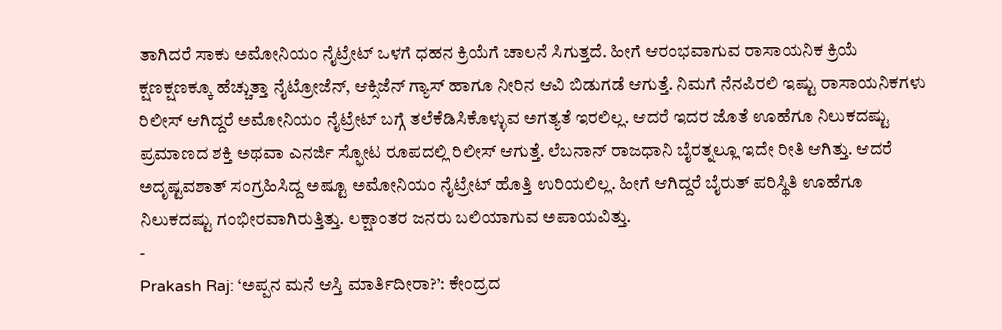ತಾಗಿದರೆ ಸಾಕು ಅಮೋನಿಯಂ ನೈಟ್ರೇಟ್ ಒಳಗೆ ಧಹನ ಕ್ರಿಯೆಗೆ ಚಾಲನೆ ಸಿಗುತ್ತದೆ. ಹೀಗೆ ಆರಂಭವಾಗುವ ರಾಸಾಯನಿಕ ಕ್ರಿಯೆ ಕ್ಷಣಕ್ಷಣಕ್ಕೂ ಹೆಚ್ಚುತ್ತಾ ನೈಟ್ರೋಜೆನ್, ಆಕ್ಸಿಜೆನ್ ಗ್ಯಾಸ್ ಹಾಗೂ ನೀರಿನ ಆವಿ ಬಿಡುಗಡೆ ಆಗುತ್ತೆ. ನಿಮಗೆ ನೆನಪಿರಲಿ ಇಷ್ಟು ರಾಸಾಯನಿಕಗಳು ರಿಲೀಸ್ ಆಗಿದ್ದರೆ ಅಮೋನಿಯಂ ನೈಟ್ರೇಟ್ ಬಗ್ಗೆ ತಲೆಕೆಡಿಸಿಕೊಳ್ಳುವ ಅಗತ್ಯತೆ ಇರಲಿಲ್ಲ. ಆದರೆ ಇದರ ಜೊತೆ ಊಹೆಗೂ ನಿಲುಕದಷ್ಟು ಪ್ರಮಾಣದ ಶಕ್ತಿ ಅಥವಾ ಎನರ್ಜಿ ಸ್ಫೋಟ ರೂಪದಲ್ಲಿ ರಿಲೀಸ್ ಆಗುತ್ತೆ. ಲೆಬನಾನ್ ರಾಜಧಾನಿ ಬೈರತ್ನಲ್ಲೂ ಇದೇ ರೀತಿ ಆಗಿತ್ತು. ಆದರೆ ಅದೃಷ್ಟವಶಾತ್ ಸಂಗ್ರಹಿಸಿದ್ದ ಅಷ್ಟೂ ಅಮೋನಿಯಂ ನೈಟ್ರೇಟ್ ಹೊತ್ತಿ ಉರಿಯಲಿಲ್ಲ. ಹೀಗೆ ಆಗಿದ್ದರೆ ಬೈರುತ್ ಪರಿಸ್ಥಿತಿ ಊಹೆಗೂ ನಿಲುಕದಷ್ಟು ಗಂಭೀರವಾಗಿರುತ್ತಿತ್ತು. ಲಕ್ಷಾಂತರ ಜನರು ಬಲಿಯಾಗುವ ಅಪಾಯವಿತ್ತು.
-
Prakash Raj: ‘ಅಪ್ಪನ ಮನೆ ಆಸ್ತಿ ಮಾರ್ತಿದೀರಾ?’: ಕೇಂದ್ರದ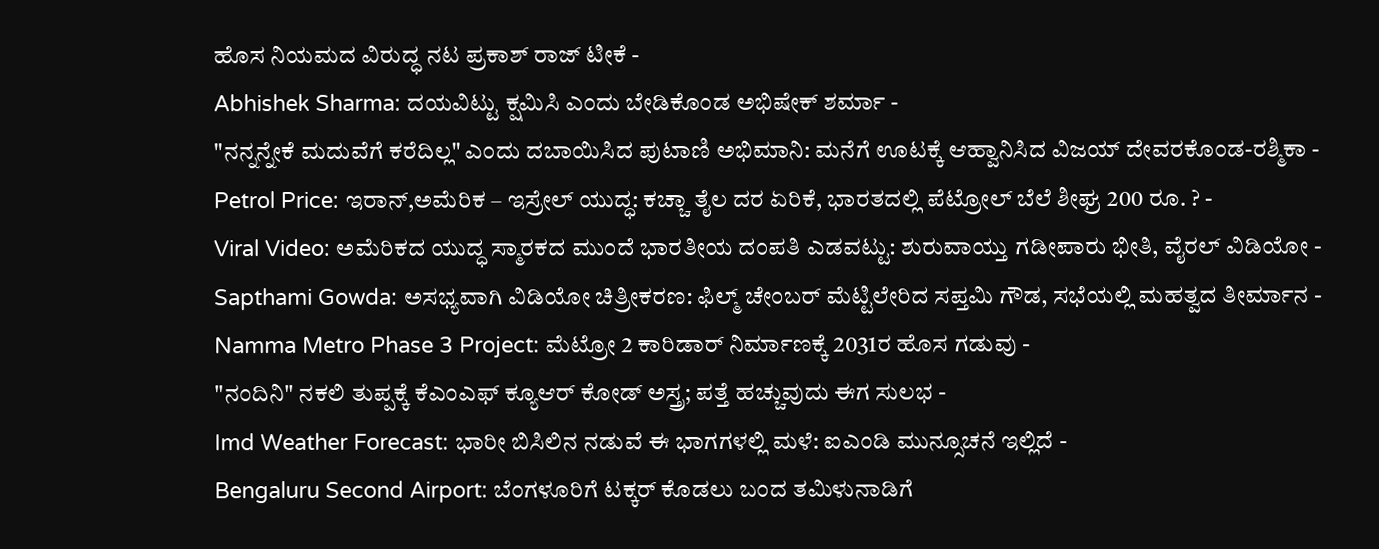ಹೊಸ ನಿಯಮದ ವಿರುದ್ಧ ನಟ ಪ್ರಕಾಶ್ ರಾಜ್ ಟೀಕೆ -
Abhishek Sharma: ದಯವಿಟ್ಟು ಕ್ಷಮಿಸಿ ಎಂದು ಬೇಡಿಕೊಂಡ ಅಭಿಷೇಕ್ ಶರ್ಮಾ -
"ನನ್ನನ್ನೇಕೆ ಮದುವೆಗೆ ಕರೆದಿಲ್ಲ" ಎಂದು ದಬಾಯಿಸಿದ ಪುಟಾಣಿ ಅಭಿಮಾನಿ: ಮನೆಗೆ ಊಟಕ್ಕೆ ಆಹ್ವಾನಿಸಿದ ವಿಜಯ್ ದೇವರಕೊಂಡ-ರಶ್ಮಿಕಾ -
Petrol Price: ಇರಾನ್,ಅಮೆರಿಕ – ಇಸ್ರೇಲ್ ಯುದ್ಧ: ಕಚ್ಚಾ ತೈಲ ದರ ಏರಿಕೆ, ಭಾರತದಲ್ಲಿ ಪೆಟ್ರೋಲ್ ಬೆಲೆ ಶೀಘ್ರ 200 ರೂ. ? -
Viral Video: ಅಮೆರಿಕದ ಯುದ್ಧ ಸ್ಮಾರಕದ ಮುಂದೆ ಭಾರತೀಯ ದಂಪತಿ ಎಡವಟ್ಟು: ಶುರುವಾಯ್ತು ಗಡೀಪಾರು ಭೀತಿ, ವೈರಲ್ ವಿಡಿಯೋ -
Sapthami Gowda: ಅಸಭ್ಯವಾಗಿ ವಿಡಿಯೋ ಚಿತ್ರೀಕರಣ: ಫಿಲ್ಮ್ ಚೇಂಬರ್ ಮೆಟ್ಟಿಲೇರಿದ ಸಪ್ತಮಿ ಗೌಡ, ಸಭೆಯಲ್ಲಿ ಮಹತ್ವದ ತೀರ್ಮಾನ -
Namma Metro Phase 3 Project: ಮೆಟ್ರೋ 2 ಕಾರಿಡಾರ್ ನಿರ್ಮಾಣಕ್ಕೆ 2031ರ ಹೊಸ ಗಡುವು -
"ನಂದಿನಿ" ನಕಲಿ ತುಪ್ಪಕ್ಕೆ ಕೆಎಂಎಫ್ ಕ್ಯೂಆರ್ ಕೋಡ್ ಅಸ್ತ್ರ; ಪತ್ತೆ ಹಚ್ಚುವುದು ಈಗ ಸುಲಭ -
Imd Weather Forecast: ಭಾರೀ ಬಿಸಿಲಿನ ನಡುವೆ ಈ ಭಾಗಗಳಲ್ಲಿ ಮಳೆ: ಐಎಂಡಿ ಮುನ್ಸೂಚನೆ ಇಲ್ಲಿದೆ -
Bengaluru Second Airport: ಬೆಂಗಳೂರಿಗೆ ಟಕ್ಕರ್ ಕೊಡಲು ಬಂದ ತಮಿಳುನಾಡಿಗೆ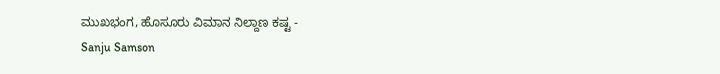ಮುಖಭಂಗ, ಹೊಸೂರು ವಿಮಾನ ನಿಲ್ದಾಣ ಕಷ್ಟ -
Sanju Samson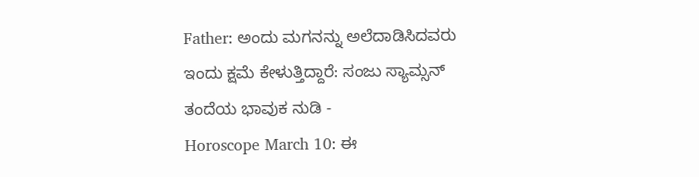Father: ಅಂದು ಮಗನನ್ನು ಅಲೆದಾಡಿಸಿದವರು ಇಂದು ಕ್ಷಮೆ ಕೇಳುತ್ತಿದ್ದಾರೆ: ಸಂಜು ಸ್ಯಾಮ್ಸನ್ ತಂದೆಯ ಭಾವುಕ ನುಡಿ -
Horoscope March 10: ಈ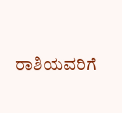ರಾಶಿಯವರಿಗೆ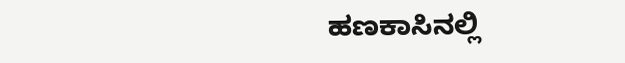ಹಣಕಾಸಿನಲ್ಲಿ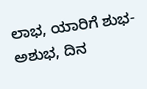ಲಾಭ, ಯಾರಿಗೆ ಶುಭ-ಅಶುಭ, ದಿನ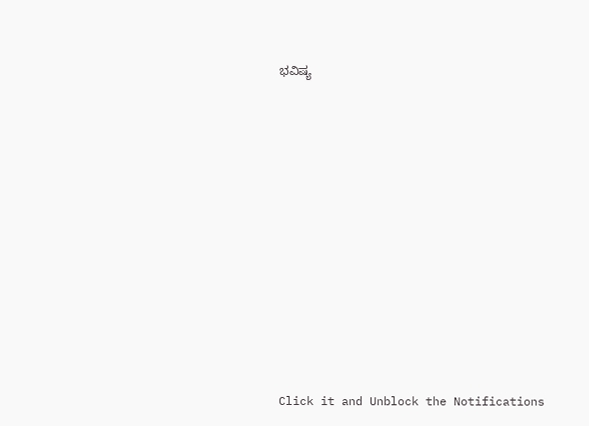ಭವಿಷ್ಯ












Click it and Unblock the Notifications